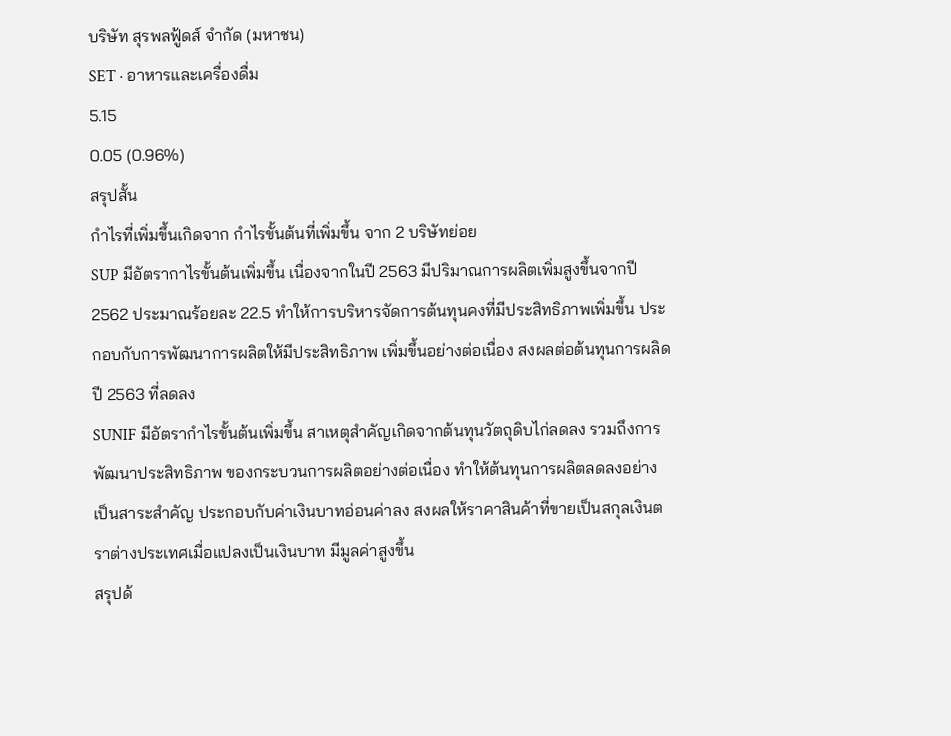บริษัท สุรพลฟู้ดส์ จำกัด (มหาชน)
SET · อาหารและเครื่องดื่ม
5.15
0.05 (0.96%)
สรุปสั้น
กำไรที่เพิ่มขึ้นเกิดจาก กำไรขั้นต้นที่เพิ่มขึ้น จาก 2 บริษัทย่อย
SUP มีอัตรากาไรขั้นต้นเพิ่มขึ้น เนื่องจากในปี 2563 มีปริมาณการผลิตเพิ่มสูงขึ้นจากปี 2562 ประมาณร้อยละ 22.5 ทำให้การบริหารจัดการต้นทุนคงที่มีประสิทธิภาพเพิ่มขึ้น ประกอบกับการพัฒนาการผลิตให้มีประสิทธิภาพ เพิ่มขึ้นอย่างต่อเนื่อง สงผลต่อต้นทุนการผลิดปี 2563 ที่ลดลง
SUNIF มีอัตรากำไรขั้นต้นเพิ่มขึ้น สาเหตุสำคัญเกิดจากต้นทุนวัตถุดิบไก่ลดลง รวมถึงการพัฒนาประสิทธิภาพ ของกระบวนการผลิตอย่างต่อเนื่อง ทำให้ต้นทุนการผลิตลดลงอย่างเป็นสาระสำคัญ ประกอบกับค่าเงินบาทอ่อนค่าลง สงผลให้ราคาสินค้าที่ขายเป็นสกุลเงินตราต่างประเทศเมื่อแปลงเป็นเงินบาท มีมูลค่าสูงขึ้น
สรุปด้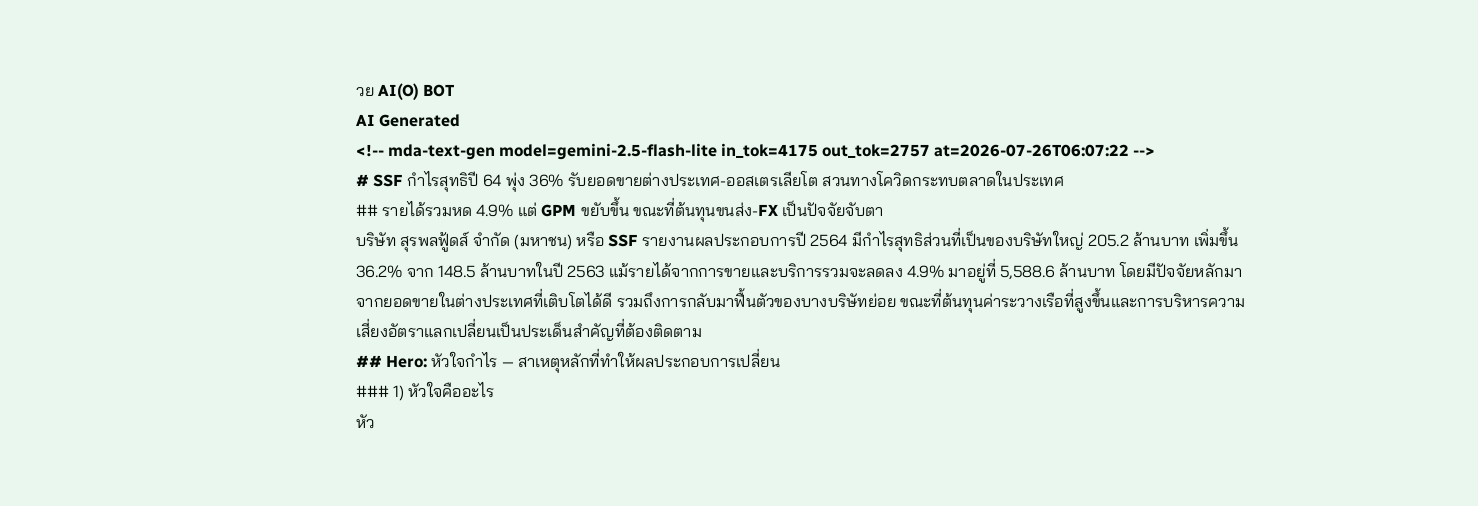วย AI(O) BOT
AI Generated
<!-- mda-text-gen model=gemini-2.5-flash-lite in_tok=4175 out_tok=2757 at=2026-07-26T06:07:22 -->
# SSF กำไรสุทธิปี 64 พุ่ง 36% รับยอดขายต่างประเทศ-ออสเตรเลียโต สวนทางโควิดกระทบตลาดในประเทศ
## รายได้รวมหด 4.9% แต่ GPM ขยับขึ้น ขณะที่ต้นทุนขนส่ง-FX เป็นปัจจัยจับตา
บริษัท สุรพลฟู้ดส์ จำกัด (มหาชน) หรือ SSF รายงานผลประกอบการปี 2564 มีกำไรสุทธิส่วนที่เป็นของบริษัทใหญ่ 205.2 ล้านบาท เพิ่มขึ้น 36.2% จาก 148.5 ล้านบาทในปี 2563 แม้รายได้จากการขายและบริการรวมจะลดลง 4.9% มาอยู่ที่ 5,588.6 ล้านบาท โดยมีปัจจัยหลักมาจากยอดขายในต่างประเทศที่เติบโตได้ดี รวมถึงการกลับมาฟื้นตัวของบางบริษัทย่อย ขณะที่ต้นทุนค่าระวางเรือที่สูงขึ้นและการบริหารความเสี่ยงอัตราแลกเปลี่ยนเป็นประเด็นสำคัญที่ต้องติดตาม
## Hero: หัวใจกำไร — สาเหตุหลักที่ทำให้ผลประกอบการเปลี่ยน
### 1) หัวใจคืออะไร
หัว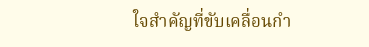ใจสำคัญที่ขับเคลื่อนกำ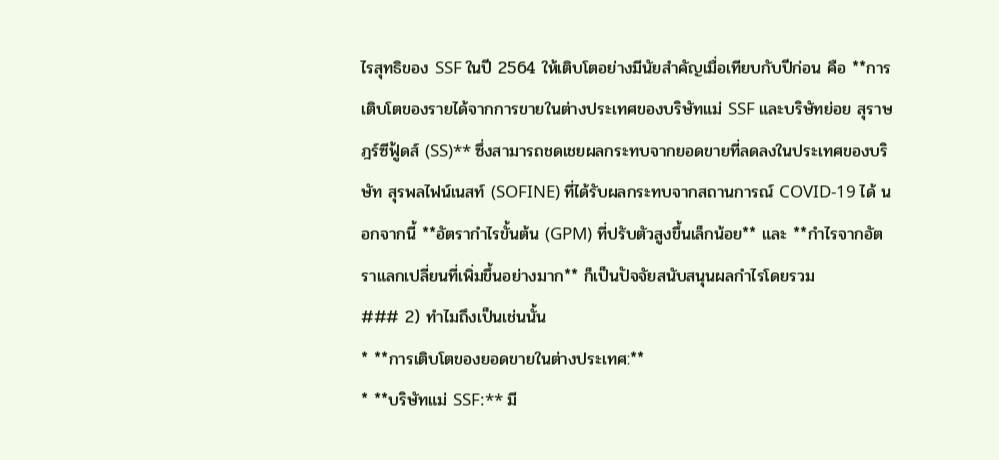ไรสุทธิของ SSF ในปี 2564 ให้เติบโตอย่างมีนัยสำคัญเมื่อเทียบกับปีก่อน คือ **การเติบโตของรายได้จากการขายในต่างประเทศของบริษัทแม่ SSF และบริษัทย่อย สุราษฎร์ซีฟู้ดส์ (SS)** ซึ่งสามารถชดเชยผลกระทบจากยอดขายที่ลดลงในประเทศของบริษัท สุรพลไฟน์เนสท์ (SOFINE) ที่ได้รับผลกระทบจากสถานการณ์ COVID-19 ได้ นอกจากนี้ **อัตรากำไรขั้นต้น (GPM) ที่ปรับตัวสูงขึ้นเล็กน้อย** และ **กำไรจากอัตราแลกเปลี่ยนที่เพิ่มขึ้นอย่างมาก** ก็เป็นปัจจัยสนับสนุนผลกำไรโดยรวม
### 2) ทำไมถึงเป็นเช่นนั้น
* **การเติบโตของยอดขายในต่างประเทศ:**
* **บริษัทแม่ SSF:** มี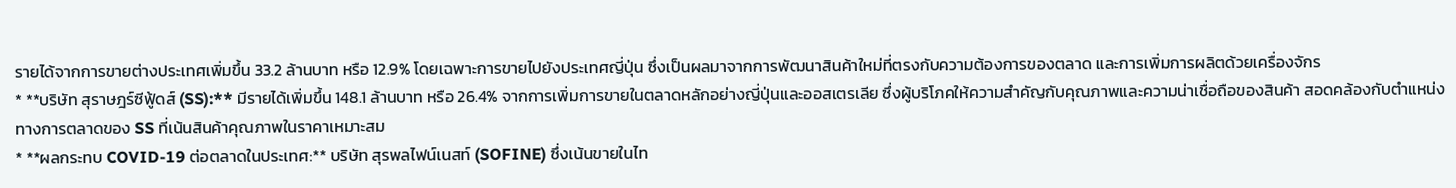รายได้จากการขายต่างประเทศเพิ่มขึ้น 33.2 ล้านบาท หรือ 12.9% โดยเฉพาะการขายไปยังประเทศญี่ปุ่น ซึ่งเป็นผลมาจากการพัฒนาสินค้าใหม่ที่ตรงกับความต้องการของตลาด และการเพิ่มการผลิตด้วยเครื่องจักร
* **บริษัท สุราษฎร์ซีฟู้ดส์ (SS):** มีรายได้เพิ่มขึ้น 148.1 ล้านบาท หรือ 26.4% จากการเพิ่มการขายในตลาดหลักอย่างญี่ปุ่นและออสเตรเลีย ซึ่งผู้บริโภคให้ความสำคัญกับคุณภาพและความน่าเชื่อถือของสินค้า สอดคล้องกับตำแหน่งทางการตลาดของ SS ที่เน้นสินค้าคุณภาพในราคาเหมาะสม
* **ผลกระทบ COVID-19 ต่อตลาดในประเทศ:** บริษัท สุรพลไฟน์เนสท์ (SOFINE) ซึ่งเน้นขายในไท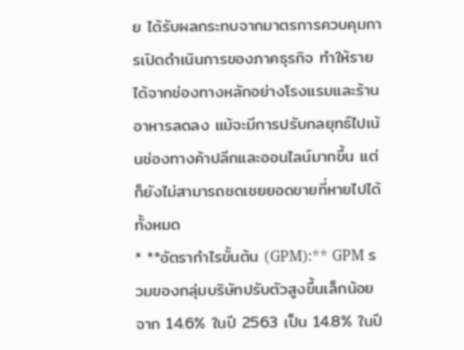ย ได้รับผลกระทบจากมาตรการควบคุมการเปิดดำเนินการของภาคธุรกิจ ทำให้รายได้จากช่องทางหลักอย่างโรงแรมและร้านอาหารลดลง แม้จะมีการปรับกลยุทธ์ไปเน้นช่องทางค้าปลีกและออนไลน์มากขึ้น แต่ก็ยังไม่สามารถชดเชยยอดขายที่หายไปได้ทั้งหมด
* **อัตรากำไรขั้นต้น (GPM):** GPM รวมของกลุ่มบริษัทปรับตัวสูงขึ้นเล็กน้อยจาก 14.6% ในปี 2563 เป็น 14.8% ในปี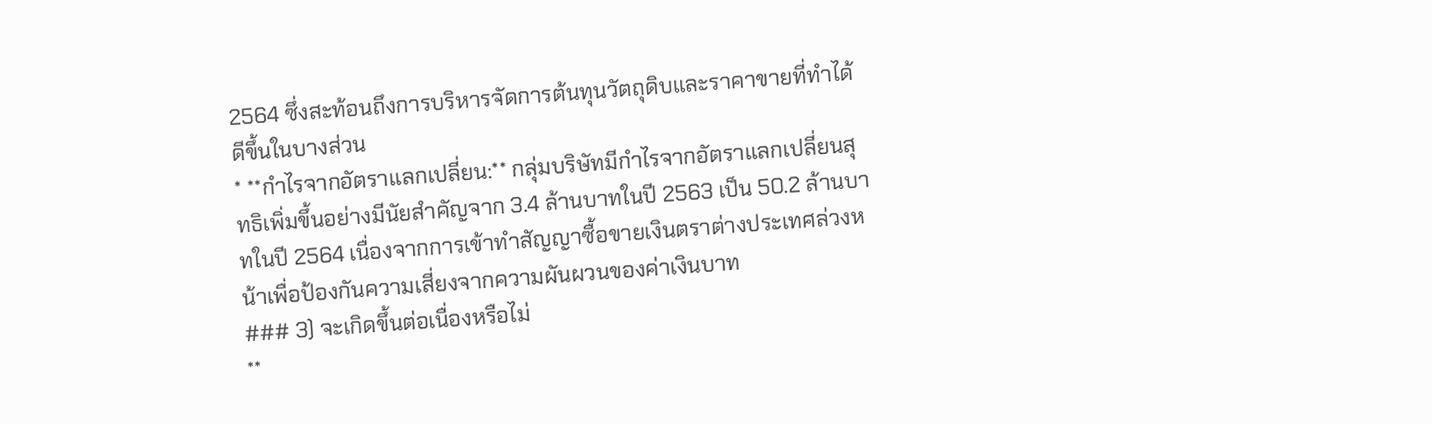2564 ซึ่งสะท้อนถึงการบริหารจัดการต้นทุนวัตถุดิบและราคาขายที่ทำได้ดีขึ้นในบางส่วน
* **กำไรจากอัตราแลกเปลี่ยน:** กลุ่มบริษัทมีกำไรจากอัตราแลกเปลี่ยนสุทธิเพิ่มขึ้นอย่างมีนัยสำคัญจาก 3.4 ล้านบาทในปี 2563 เป็น 50.2 ล้านบาทในปี 2564 เนื่องจากการเข้าทำสัญญาซื้อขายเงินตราต่างประเทศล่วงหน้าเพื่อป้องกันความเสี่ยงจากความผันผวนของค่าเงินบาท
### 3) จะเกิดขึ้นต่อเนื่องหรือไม่
**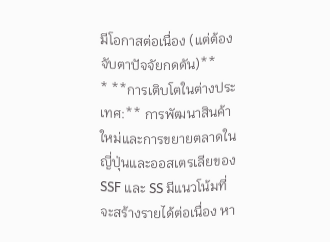มีโอกาสต่อเนื่อง (แต่ต้องจับตาปัจจัยกดดัน)**
* **การเติบโตในต่างประเทศ:** การพัฒนาสินค้าใหม่และการขยายตลาดในญี่ปุ่นและออสเตรเลียของ SSF และ SS มีแนวโน้มที่จะสร้างรายได้ต่อเนื่อง หา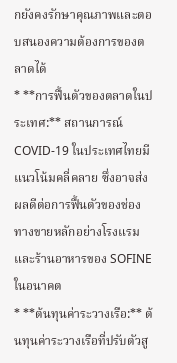กยังคงรักษาคุณภาพและตอบสนองความต้องการของตลาดได้
* **การฟื้นตัวของตลาดในประเทศ:** สถานการณ์ COVID-19 ในประเทศไทยมีแนวโน้มคลี่คลาย ซึ่งอาจส่งผลดีต่อการฟื้นตัวของช่องทางขายหลักอย่างโรงแรมและร้านอาหารของ SOFINE ในอนาคต
* **ต้นทุนค่าระวางเรือ:** ต้นทุนค่าระวางเรือที่ปรับตัวสู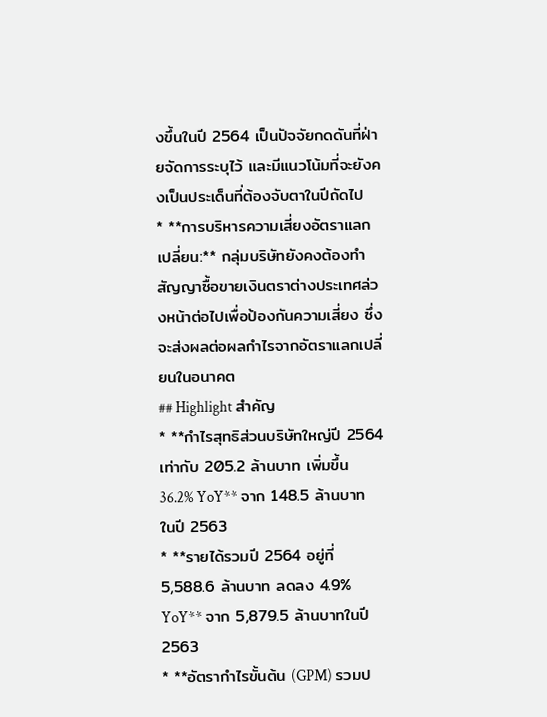งขึ้นในปี 2564 เป็นปัจจัยกดดันที่ฝ่ายจัดการระบุไว้ และมีแนวโน้มที่จะยังคงเป็นประเด็นที่ต้องจับตาในปีถัดไป
* **การบริหารความเสี่ยงอัตราแลกเปลี่ยน:** กลุ่มบริษัทยังคงต้องทำสัญญาซื้อขายเงินตราต่างประเทศล่วงหน้าต่อไปเพื่อป้องกันความเสี่ยง ซึ่งจะส่งผลต่อผลกำไรจากอัตราแลกเปลี่ยนในอนาคต
## Highlight สำคัญ
* **กำไรสุทธิส่วนบริษัทใหญ่ปี 2564 เท่ากับ 205.2 ล้านบาท เพิ่มขึ้น 36.2% YoY** จาก 148.5 ล้านบาทในปี 2563
* **รายได้รวมปี 2564 อยู่ที่ 5,588.6 ล้านบาท ลดลง 4.9% YoY** จาก 5,879.5 ล้านบาทในปี 2563
* **อัตรากำไรขั้นต้น (GPM) รวมป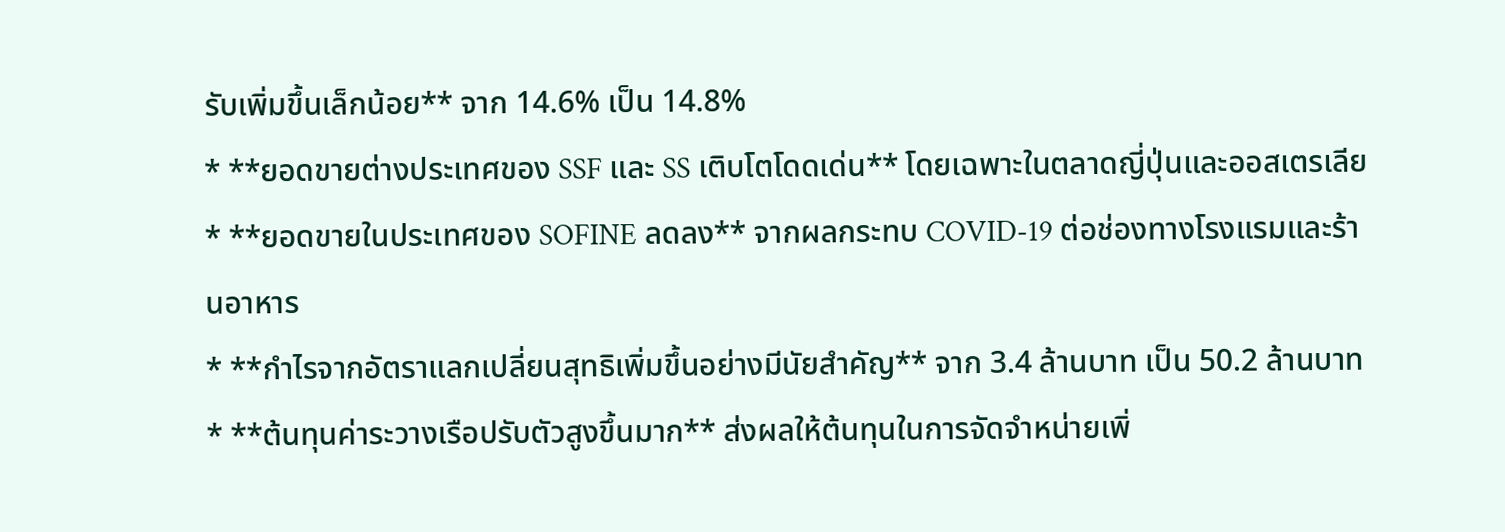รับเพิ่มขึ้นเล็กน้อย** จาก 14.6% เป็น 14.8%
* **ยอดขายต่างประเทศของ SSF และ SS เติบโตโดดเด่น** โดยเฉพาะในตลาดญี่ปุ่นและออสเตรเลีย
* **ยอดขายในประเทศของ SOFINE ลดลง** จากผลกระทบ COVID-19 ต่อช่องทางโรงแรมและร้านอาหาร
* **กำไรจากอัตราแลกเปลี่ยนสุทธิเพิ่มขึ้นอย่างมีนัยสำคัญ** จาก 3.4 ล้านบาท เป็น 50.2 ล้านบาท
* **ต้นทุนค่าระวางเรือปรับตัวสูงขึ้นมาก** ส่งผลให้ต้นทุนในการจัดจำหน่ายเพิ่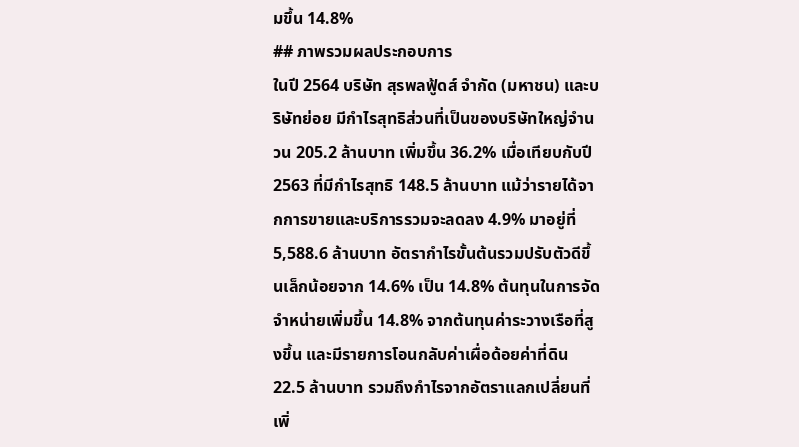มขึ้น 14.8%
## ภาพรวมผลประกอบการ
ในปี 2564 บริษัท สุรพลฟู้ดส์ จำกัด (มหาชน) และบริษัทย่อย มีกำไรสุทธิส่วนที่เป็นของบริษัทใหญ่จำนวน 205.2 ล้านบาท เพิ่มขึ้น 36.2% เมื่อเทียบกับปี 2563 ที่มีกำไรสุทธิ 148.5 ล้านบาท แม้ว่ารายได้จากการขายและบริการรวมจะลดลง 4.9% มาอยู่ที่ 5,588.6 ล้านบาท อัตรากำไรขั้นต้นรวมปรับตัวดีขึ้นเล็กน้อยจาก 14.6% เป็น 14.8% ต้นทุนในการจัดจำหน่ายเพิ่มขึ้น 14.8% จากต้นทุนค่าระวางเรือที่สูงขึ้น และมีรายการโอนกลับค่าเผื่อด้อยค่าที่ดิน 22.5 ล้านบาท รวมถึงกำไรจากอัตราแลกเปลี่ยนที่เพิ่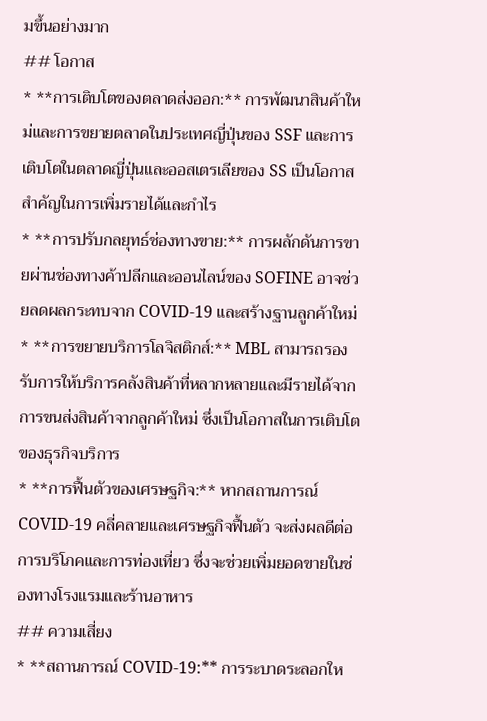มขึ้นอย่างมาก
## โอกาส
* **การเติบโตของตลาดส่งออก:** การพัฒนาสินค้าใหม่และการขยายตลาดในประเทศญี่ปุ่นของ SSF และการเติบโตในตลาดญี่ปุ่นและออสเตรเลียของ SS เป็นโอกาสสำคัญในการเพิ่มรายได้และกำไร
* **การปรับกลยุทธ์ช่องทางขาย:** การผลักดันการขายผ่านช่องทางค้าปลีกและออนไลน์ของ SOFINE อาจช่วยลดผลกระทบจาก COVID-19 และสร้างฐานลูกค้าใหม่
* **การขยายบริการโลจิสติกส์:** MBL สามารถรองรับการให้บริการคลังสินค้าที่หลากหลายและมีรายได้จากการขนส่งสินค้าจากลูกค้าใหม่ ซึ่งเป็นโอกาสในการเติบโตของธุรกิจบริการ
* **การฟื้นตัวของเศรษฐกิจ:** หากสถานการณ์ COVID-19 คลี่คลายและเศรษฐกิจฟื้นตัว จะส่งผลดีต่อการบริโภคและการท่องเที่ยว ซึ่งจะช่วยเพิ่มยอดขายในช่องทางโรงแรมและร้านอาหาร
## ความเสี่ยง
* **สถานการณ์ COVID-19:** การระบาดระลอกให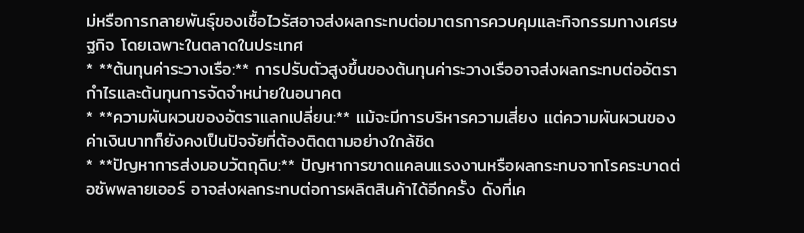ม่หรือการกลายพันธุ์ของเชื้อไวรัสอาจส่งผลกระทบต่อมาตรการควบคุมและกิจกรรมทางเศรษฐกิจ โดยเฉพาะในตลาดในประเทศ
* **ต้นทุนค่าระวางเรือ:** การปรับตัวสูงขึ้นของต้นทุนค่าระวางเรืออาจส่งผลกระทบต่ออัตรากำไรและต้นทุนการจัดจำหน่ายในอนาคต
* **ความผันผวนของอัตราแลกเปลี่ยน:** แม้จะมีการบริหารความเสี่ยง แต่ความผันผวนของค่าเงินบาทก็ยังคงเป็นปัจจัยที่ต้องติดตามอย่างใกล้ชิด
* **ปัญหาการส่งมอบวัตถุดิบ:** ปัญหาการขาดแคลนแรงงานหรือผลกระทบจากโรคระบาดต่อซัพพลายเออร์ อาจส่งผลกระทบต่อการผลิตสินค้าได้อีกครั้ง ดังที่เค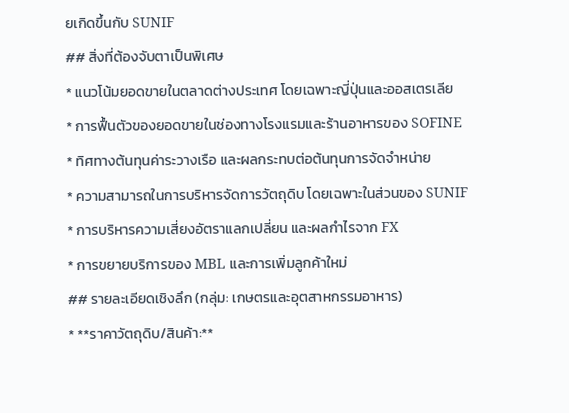ยเกิดขึ้นกับ SUNIF
## สิ่งที่ต้องจับตาเป็นพิเศษ
* แนวโน้มยอดขายในตลาดต่างประเทศ โดยเฉพาะญี่ปุ่นและออสเตรเลีย
* การฟื้นตัวของยอดขายในช่องทางโรงแรมและร้านอาหารของ SOFINE
* ทิศทางต้นทุนค่าระวางเรือ และผลกระทบต่อต้นทุนการจัดจำหน่าย
* ความสามารถในการบริหารจัดการวัตถุดิบ โดยเฉพาะในส่วนของ SUNIF
* การบริหารความเสี่ยงอัตราแลกเปลี่ยน และผลกำไรจาก FX
* การขยายบริการของ MBL และการเพิ่มลูกค้าใหม่
## รายละเอียดเชิงลึก (กลุ่ม: เกษตรและอุตสาหกรรมอาหาร)
* **ราคาวัตถุดิบ/สินค้า:**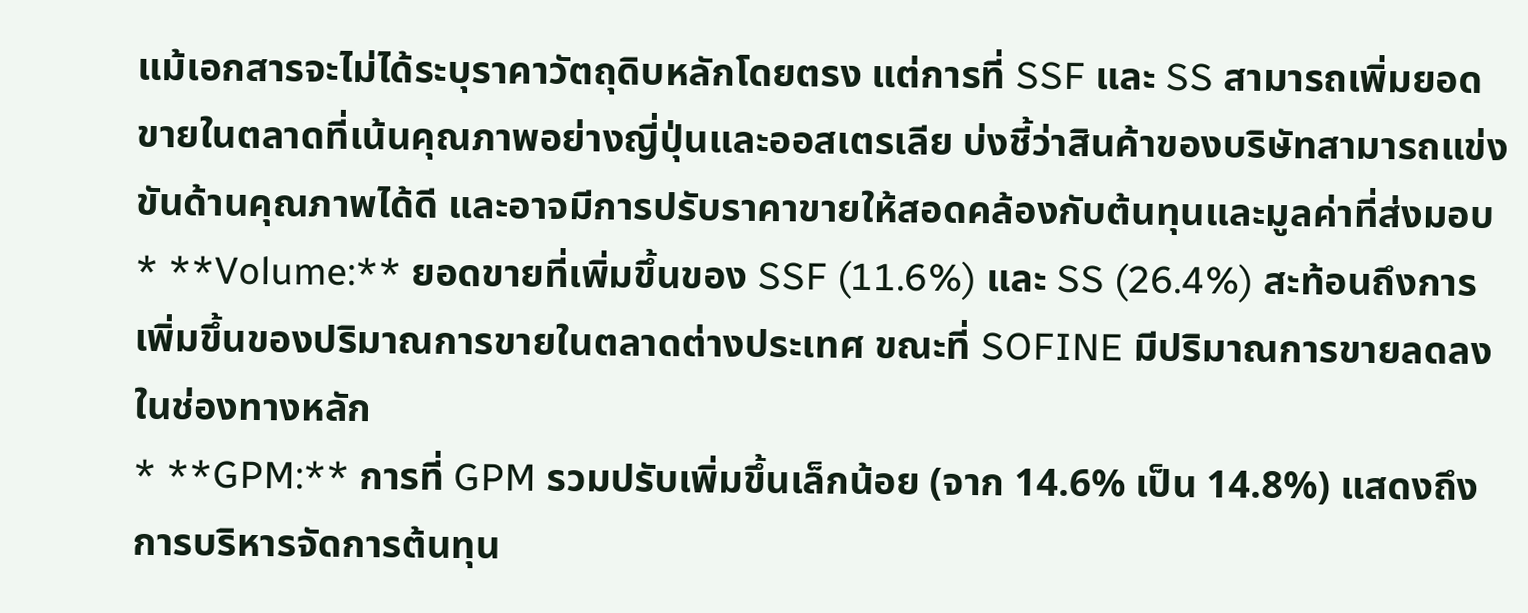แม้เอกสารจะไม่ได้ระบุราคาวัตถุดิบหลักโดยตรง แต่การที่ SSF และ SS สามารถเพิ่มยอดขายในตลาดที่เน้นคุณภาพอย่างญี่ปุ่นและออสเตรเลีย บ่งชี้ว่าสินค้าของบริษัทสามารถแข่งขันด้านคุณภาพได้ดี และอาจมีการปรับราคาขายให้สอดคล้องกับต้นทุนและมูลค่าที่ส่งมอบ
* **Volume:** ยอดขายที่เพิ่มขึ้นของ SSF (11.6%) และ SS (26.4%) สะท้อนถึงการเพิ่มขึ้นของปริมาณการขายในตลาดต่างประเทศ ขณะที่ SOFINE มีปริมาณการขายลดลงในช่องทางหลัก
* **GPM:** การที่ GPM รวมปรับเพิ่มขึ้นเล็กน้อย (จาก 14.6% เป็น 14.8%) แสดงถึงการบริหารจัดการต้นทุน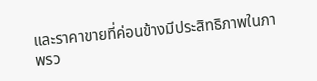และราคาขายที่ค่อนข้างมีประสิทธิภาพในภาพรว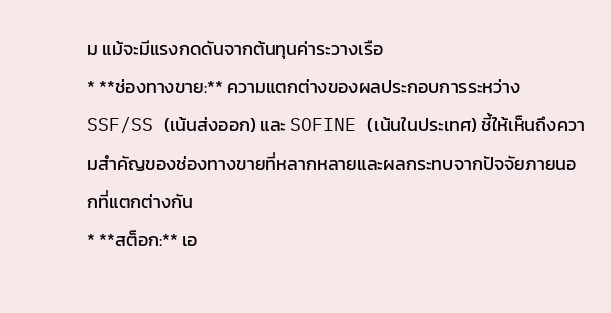ม แม้จะมีแรงกดดันจากต้นทุนค่าระวางเรือ
* **ช่องทางขาย:** ความแตกต่างของผลประกอบการระหว่าง SSF/SS (เน้นส่งออก) และ SOFINE (เน้นในประเทศ) ชี้ให้เห็นถึงความสำคัญของช่องทางขายที่หลากหลายและผลกระทบจากปัจจัยภายนอกที่แตกต่างกัน
* **สต็อก:** เอ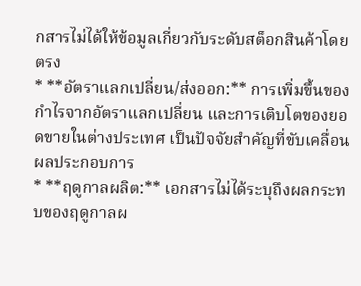กสารไม่ได้ให้ข้อมูลเกี่ยวกับระดับสต็อกสินค้าโดยตรง
* **อัตราแลกเปลี่ยน/ส่งออก:** การเพิ่มขึ้นของกำไรจากอัตราแลกเปลี่ยน และการเติบโตของยอดขายในต่างประเทศ เป็นปัจจัยสำคัญที่ขับเคลื่อนผลประกอบการ
* **ฤดูกาลผลิต:** เอกสารไม่ได้ระบุถึงผลกระทบของฤดูกาลผ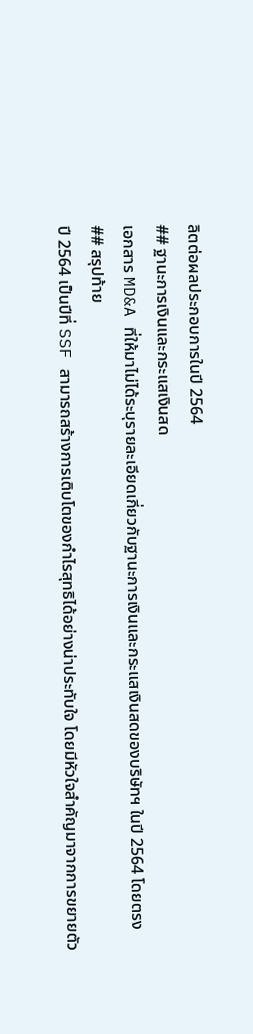ลิตต่อผลประกอบการในปี 2564
## ฐานะการเงินและกระแสเงินสด
เอกสาร MD&A ที่ให้มาไม่ได้ระบุรายละเอียดเกี่ยวกับฐานะการเงินและกระแสเงินสดของบริษัทฯ ในปี 2564 โดยตรง
## สรุปท้าย
ปี 2564 เป็นปีที่ SSF สามารถสร้างการเติบโตของกำไรสุทธิได้อย่างน่าประทับใจ โดยมีหัวใจสำคัญมาจากการขยายตัว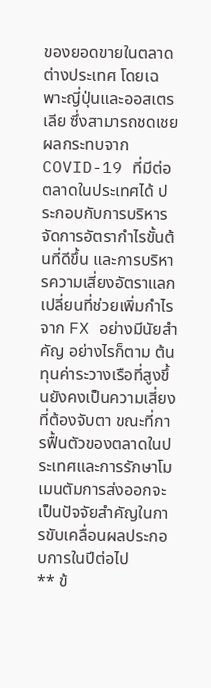ของยอดขายในตลาดต่างประเทศ โดยเฉพาะญี่ปุ่นและออสเตรเลีย ซึ่งสามารถชดเชยผลกระทบจาก COVID-19 ที่มีต่อตลาดในประเทศได้ ประกอบกับการบริหารจัดการอัตรากำไรขั้นต้นที่ดีขึ้น และการบริหารความเสี่ยงอัตราแลกเปลี่ยนที่ช่วยเพิ่มกำไรจาก FX อย่างมีนัยสำคัญ อย่างไรก็ตาม ต้นทุนค่าระวางเรือที่สูงขึ้นยังคงเป็นความเสี่ยงที่ต้องจับตา ขณะที่การฟื้นตัวของตลาดในประเทศและการรักษาโมเมนตัมการส่งออกจะเป็นปัจจัยสำคัญในการขับเคลื่อนผลประกอบการในปีต่อไป
** ข้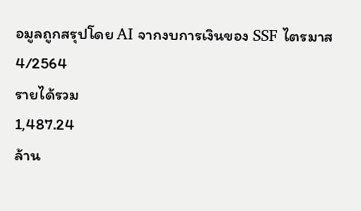อมูลถูกสรุปโดย AI จากงบการเงินของ SSF ไตรมาส 4/2564
รายได้รวม
1,487.24
ล้าน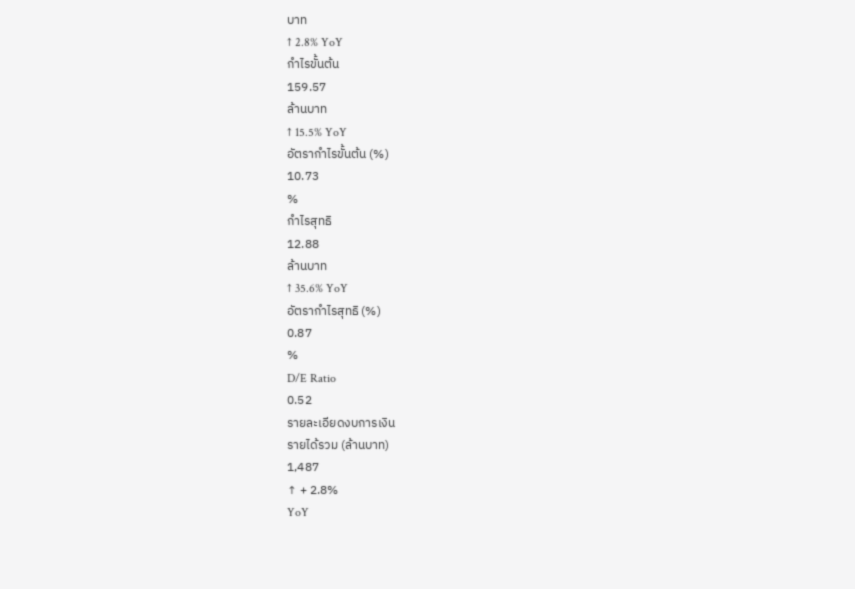บาท
↑ 2.8% YoY
กำไรขั้นต้น
159.57
ล้านบาท
↑ 15.5% YoY
อัตรากำไรขั้นต้น (%)
10.73
%
กำไรสุทธิ
12.88
ล้านบาท
↑ 35.6% YoY
อัตรากำไรสุทธิ (%)
0.87
%
D/E Ratio
0.52
รายละเอียดงบการเงิน
รายได้รวม (ล้านบาท)
1,487
↑ + 2.8%
YoY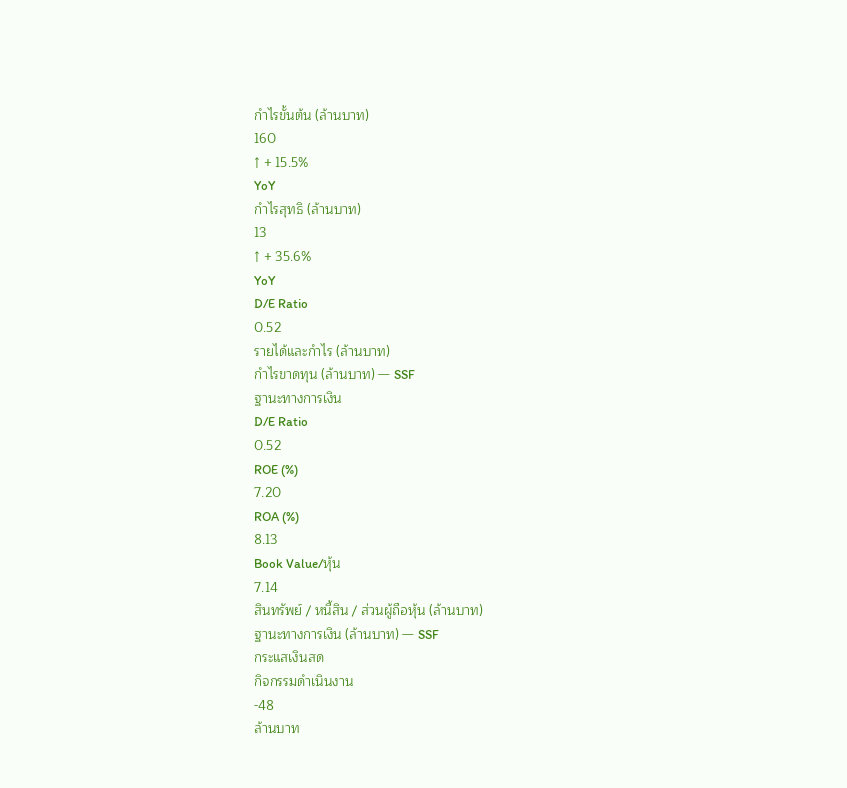กำไรขั้นต้น (ล้านบาท)
160
↑ + 15.5%
YoY
กำไรสุทธิ (ล้านบาท)
13
↑ + 35.6%
YoY
D/E Ratio
0.52
รายได้และกำไร (ล้านบาท)
กำไรขาดทุน (ล้านบาท) — SSF
ฐานะทางการเงิน
D/E Ratio
0.52
ROE (%)
7.20
ROA (%)
8.13
Book Value/หุ้น
7.14
สินทรัพย์ / หนี้สิน / ส่วนผู้ถือหุ้น (ล้านบาท)
ฐานะทางการเงิน (ล้านบาท) — SSF
กระแสเงินสด
กิจกรรมดำเนินงาน
-48
ล้านบาท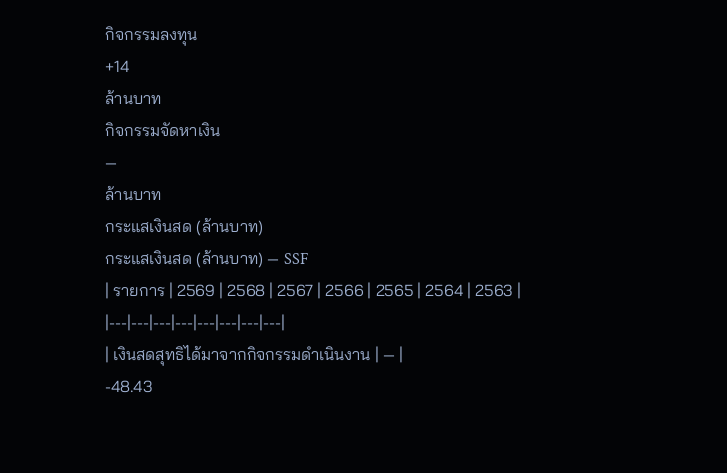กิจกรรมลงทุน
+14
ล้านบาท
กิจกรรมจัดหาเงิน
—
ล้านบาท
กระแสเงินสด (ล้านบาท)
กระแสเงินสด (ล้านบาท) — SSF
| รายการ | 2569 | 2568 | 2567 | 2566 | 2565 | 2564 | 2563 |
|---|---|---|---|---|---|---|---|
| เงินสดสุทธิได้มาจากกิจกรรมดำเนินงาน | — |
-48.43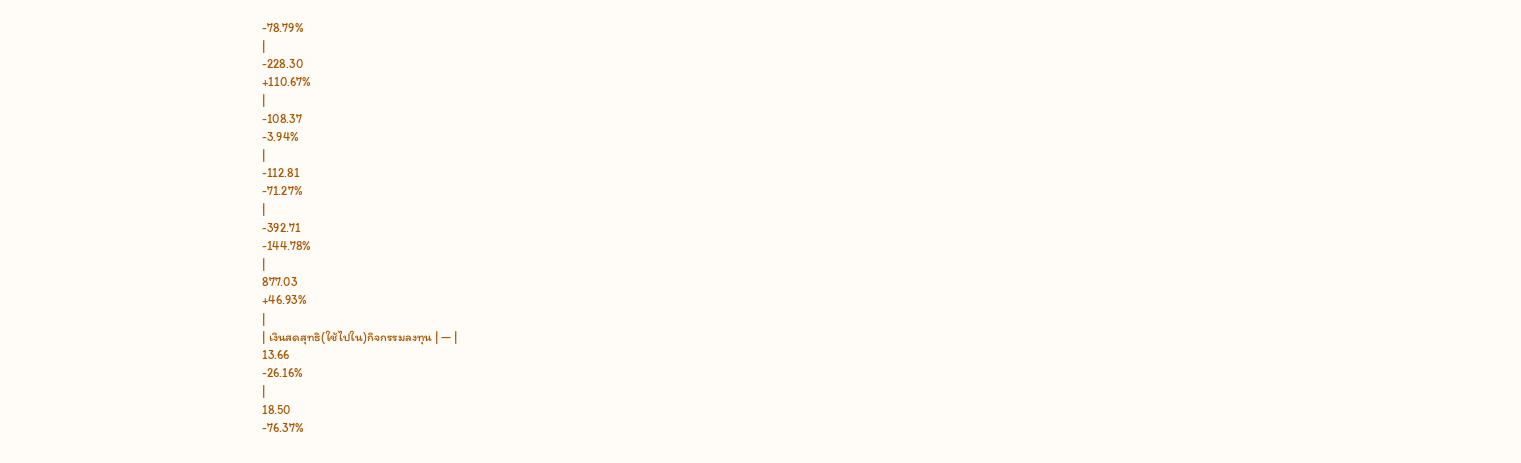-78.79%
|
-228.30
+110.67%
|
-108.37
-3.94%
|
-112.81
-71.27%
|
-392.71
-144.78%
|
877.03
+46.93%
|
| เงินสดสุทธิ(ใช้ไปใน)กิจกรรมลงทุน | — |
13.66
-26.16%
|
18.50
-76.37%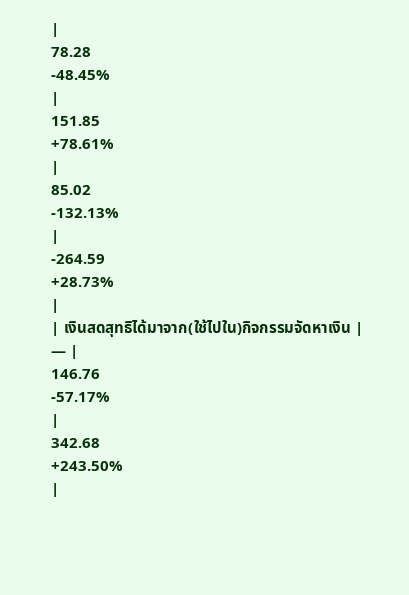|
78.28
-48.45%
|
151.85
+78.61%
|
85.02
-132.13%
|
-264.59
+28.73%
|
| เงินสดสุทธิได้มาจาก(ใช้ไปใน)กิจกรรมจัดหาเงิน | — |
146.76
-57.17%
|
342.68
+243.50%
|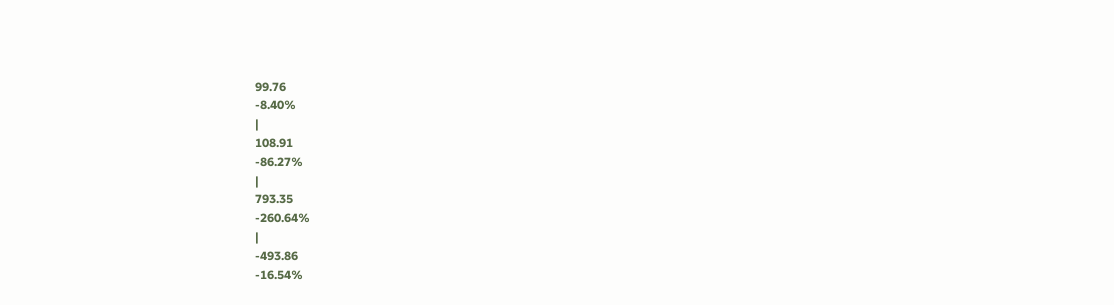99.76
-8.40%
|
108.91
-86.27%
|
793.35
-260.64%
|
-493.86
-16.54%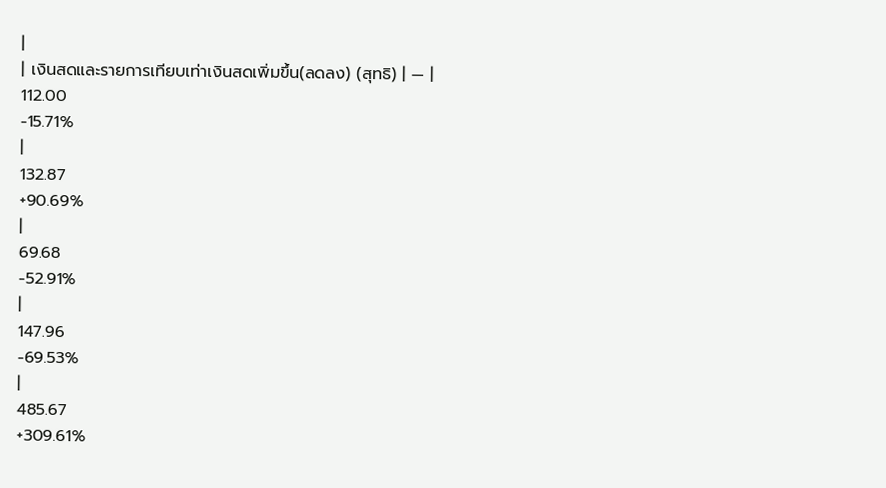|
| เงินสดและรายการเทียบเท่าเงินสดเพิ่มขึ้น(ลดลง) (สุทธิ) | — |
112.00
-15.71%
|
132.87
+90.69%
|
69.68
-52.91%
|
147.96
-69.53%
|
485.67
+309.61%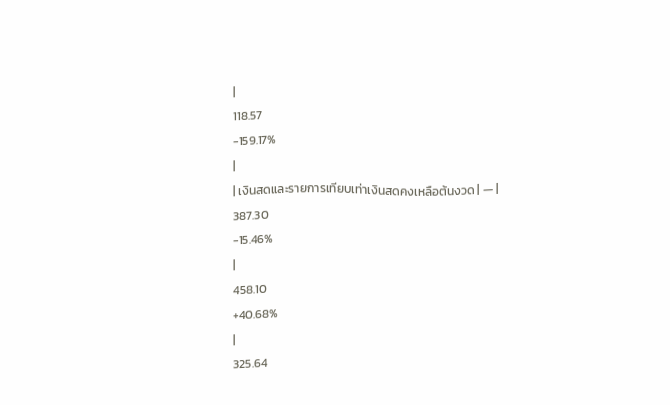|
118.57
-159.17%
|
| เงินสดและรายการเทียบเท่าเงินสดคงเหลือต้นงวด | — |
387.30
-15.46%
|
458.10
+40.68%
|
325.64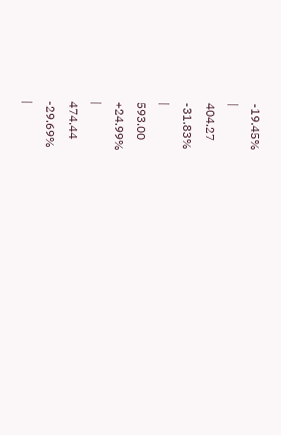-19.45%
|
404.27
-31.83%
|
593.00
+24.99%
|
474.44
-29.69%
|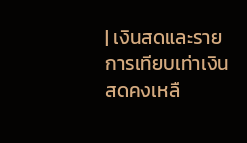| เงินสดและรายการเทียบเท่าเงินสดคงเหลื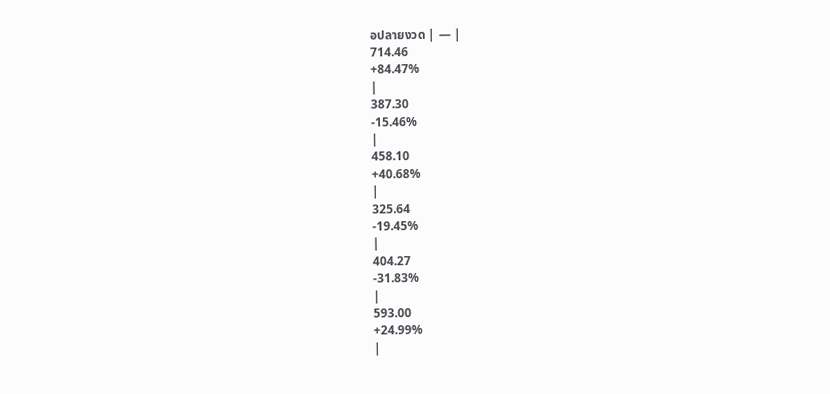อปลายงวด | — |
714.46
+84.47%
|
387.30
-15.46%
|
458.10
+40.68%
|
325.64
-19.45%
|
404.27
-31.83%
|
593.00
+24.99%
|